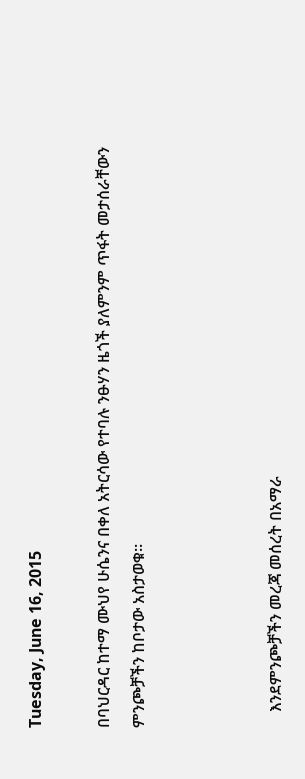Tuesday, June 16, 2015

በባህርዳር ከተማ ሙህየ ሁሴንና በቀለ አትርሳው የተባሉ ንፁሃን ዜጎች ያለምንም ጥፋት መታሰራቸውን ምንጮቻችን ከቦታው አስታወቁ።



    እንደምንጮቻችን መረጃ መሰረት በአማራ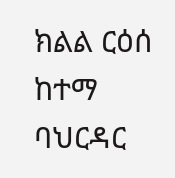ክልል ርዕሰ ከተማ ባህርዳር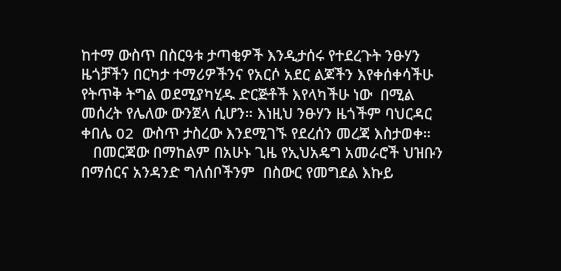ከተማ ውስጥ በስርዓቱ ታጣቂዎች እንዲታሰሩ የተደረጉት ንፁሃን ዜጎቻችን በርካታ ተማሪዎችንና የአርሶ አደር ልጆችን እየቀሰቀሳችሁ የትጥቅ ትግል ወደሚያካሂዱ ድርጅቶች እየላካችሁ ነው  በሚል መሰረት የሌለው ውንጀላ ሲሆን። እነዚህ ንፁሃን ዜጎችም ባህርዳር ቀበሌ 02  ውስጥ ታስረው እንደሚገኙ የደረሰን መረጃ እስታወቀ።
   በመርጃው በማከልም በአሁኑ ጊዜ የኢህአዴግ አመራሮች ህዝቡን በማሰርና አንዳንድ ግለሰቦችንም  በስውር የመግደል እኩይ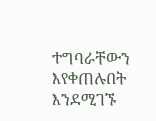ተግባራቸውን እየቀጠሉበት እንደሚገኙ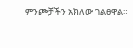ምንጮቻችን አክለው ገልፀዋል።